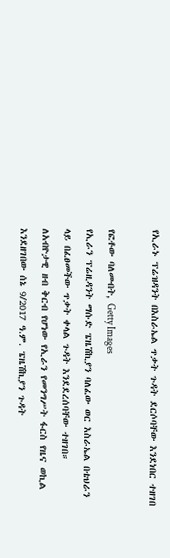የኢራኑ ፕሬዝዳንት በእስራኤል ጥቃት ጉዳት ደርሶባቸው እንደነበር ተዘገበ

የፎቶው ባለመብት, Getty Images
የኢራን ፕሬዚዳንት ማሱድ ፔዜሽኪያን ባለፈው ወር እስራኤል በቴህራን ላይ በፈፀመችው ጥቃት ቀላል ጉዳት እንደደረሰባቸው ተዘገበ።
ለአብዮታዊ ዘብ ቅርብ የሆነው የኢራን የመንግሥት ፋርስ የዜና ወኪል እንደዘገበው ሰኔ 9/2017 ዓ.ም. ፔዜሽኪያን ጉዳት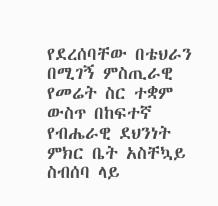የደረሰባቸው በቴህራን በሚገኝ ምስጢራዊ የመሬት ስር ተቋም ውስጥ በከፍተኛ የብሔራዊ ደህንነት ምክር ቤት አስቸኳይ ስብሰባ ላይ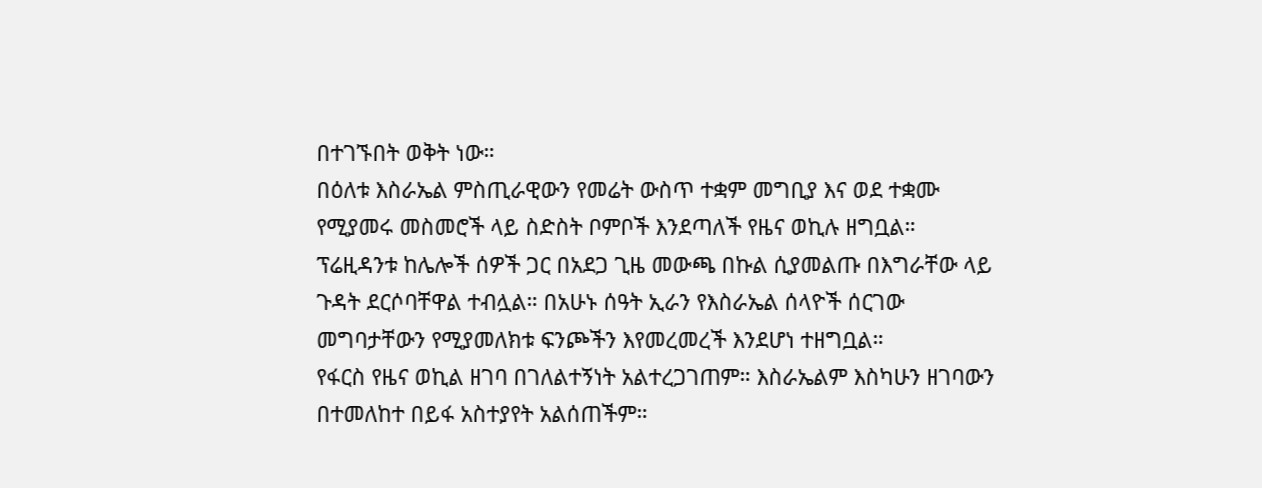በተገኙበት ወቅት ነው።
በዕለቱ እስራኤል ምስጢራዊውን የመሬት ውስጥ ተቋም መግቢያ እና ወደ ተቋሙ የሚያመሩ መስመሮች ላይ ስድስት ቦምቦች እንደጣለች የዜና ወኪሉ ዘግቧል።
ፕሬዚዳንቱ ከሌሎች ሰዎች ጋር በአደጋ ጊዜ መውጫ በኩል ሲያመልጡ በእግራቸው ላይ ጉዳት ደርሶባቸዋል ተብሏል። በአሁኑ ሰዓት ኢራን የእስራኤል ሰላዮች ሰርገው መግባታቸውን የሚያመለክቱ ፍንጮችን እየመረመረች እንደሆነ ተዘግቧል።
የፋርስ የዜና ወኪል ዘገባ በገለልተኝነት አልተረጋገጠም። እስራኤልም እስካሁን ዘገባውን በተመለከተ በይፋ አስተያየት አልሰጠችም።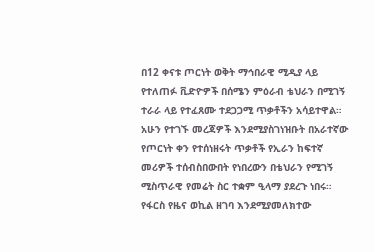በ12 ቀናቱ ጦርነት ወቅት ማኅበራዊ ሚዲያ ላይ የተለጠፉ ቪድዮዎች በሰሜን ምዕራብ ቴህራን በሚገኝ ተራራ ላይ የተፈጸሙ ተደጋጋሚ ጥቃቶችን አሳይተዋል።
አሁን የተገኙ መረጃዎች እንደሚያስገነዝቡት በአራተኛው የጦርነት ቀን የተሰነዘሩት ጥቃቶች የኢራን ከፍተኛ መሪዎች ተሰብስበውበት የነበረውን በቴህራን የሚገኝ ሚስጥራዊ የመሬት ስር ተቋም ዒላማ ያደረጉ ነበሩ።
የፋርስ የዜና ወኪል ዘገባ እንደሚያመለክተው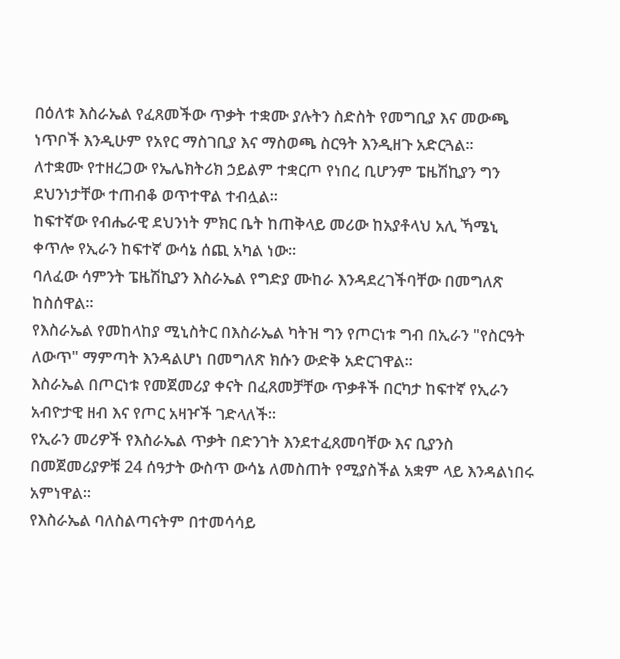በዕለቱ እስራኤል የፈጸመችው ጥቃት ተቋሙ ያሉትን ስድስት የመግቢያ እና መውጫ ነጥቦች እንዲሁም የአየር ማስገቢያ እና ማስወጫ ስርዓት እንዲዘጉ አድርጓል።
ለተቋሙ የተዘረጋው የኤሌክትሪክ ኃይልም ተቋርጦ የነበረ ቢሆንም ፔዜሽኪያን ግን ደህንነታቸው ተጠብቆ ወጥተዋል ተብሏል።
ከፍተኛው የብሔራዊ ደህንነት ምክር ቤት ከጠቅላይ መሪው ከአያቶላህ አሊ ኻሜኒ ቀጥሎ የኢራን ከፍተኛ ውሳኔ ሰጪ አካል ነው።
ባለፈው ሳምንት ፔዜሽኪያን እስራኤል የግድያ ሙከራ እንዳደረገችባቸው በመግለጽ ከስሰዋል።
የእስራኤል የመከላከያ ሚኒስትር በእስራኤል ካትዝ ግን የጦርነቱ ግብ በኢራን "የስርዓት ለውጥ" ማምጣት እንዳልሆነ በመግለጽ ክሱን ውድቅ አድርገዋል።
እስራኤል በጦርነቱ የመጀመሪያ ቀናት በፈጸመቻቸው ጥቃቶች በርካታ ከፍተኛ የኢራን አብዮታዊ ዘብ እና የጦር አዛዦች ገድላለች።
የኢራን መሪዎች የእስራኤል ጥቃት በድንገት እንደተፈጸመባቸው እና ቢያንስ በመጀመሪያዎቹ 24 ሰዓታት ውስጥ ውሳኔ ለመስጠት የሚያስችል አቋም ላይ እንዳልነበሩ አምነዋል።
የእስራኤል ባለስልጣናትም በተመሳሳይ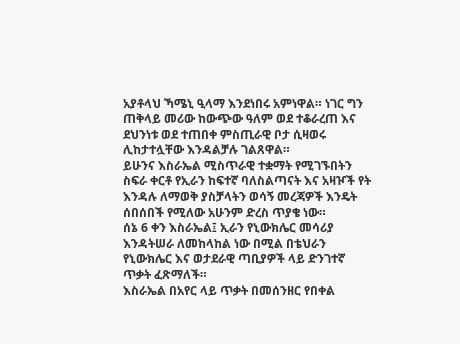አያቶላህ ኻሜኒ ዒላማ እንደነበሩ አምነዋል። ነገር ግን ጠቅላይ መሪው ከውጭው ዓለም ወደ ተቆራረጠ እና ደህንነቱ ወደ ተጠበቀ ምስጢራዊ ቦታ ሲዛወሩ ሊከታተሏቸው እንዳልቻሉ ገልጸዋል።
ይሁንና እስራኤል ሚስጥራዊ ተቋማት የሚገኙበትን ስፍራ ቀርቶ የኢራን ከፍተኛ ባለስልጣናት እና አዛዦች የት እንዳሉ ለማወቅ ያስቻላትን ወሳኝ መረጃዎች እንዴት ሰበሰበች የሚለው አሁንም ድረስ ጥያቄ ነው።
ሰኔ 6 ቀን እስራኤል፤ ኢራን የኒውክሌር መሳሪያ እንዳትሠራ ለመከላከል ነው በሚል በቴህራን የኒውክሌር እና ወታደራዊ ጣቢያዎች ላይ ድንገተኛ ጥቃት ፈጽማለች።
እስራኤል በአየር ላይ ጥቃት በመሰንዘር የበቀል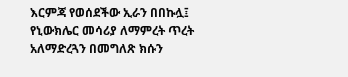እርምጃ የወሰደችው ኢራን በበኩሏ፤ የኒውክሌር መሳሪያ ለማምረት ጥረት አለማድረጓን በመግለጽ ክሱን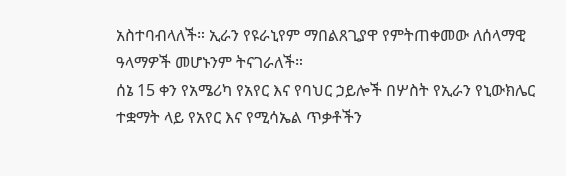አስተባብላለች። ኢራን የዩራኒየም ማበልጸጊያዋ የምትጠቀመው ለሰላማዊ ዓላማዎች መሆኑንም ትናገራለች።
ሰኔ 15 ቀን የአሜሪካ የአየር እና የባህር ኃይሎች በሦስት የኢራን የኒውክሌር ተቋማት ላይ የአየር እና የሚሳኤል ጥቃቶችን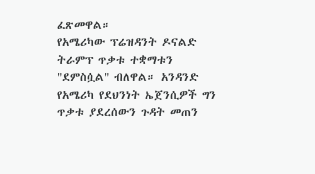ፈጽመዋል።
የአሜሪካው ፕሬዝዳንት ዶናልድ ትራምፕ ጥቃቱ ተቋማቱን "ደምስሷል" ብለዋል። አንዳንድ የአሜሪካ የደህንነት ኤጀንሲዎች ግን ጥቃቱ ያደረሰውን ጉዳት መጠን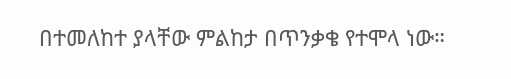በተመለከተ ያላቸው ምልከታ በጥንቃቄ የተሞላ ነው።